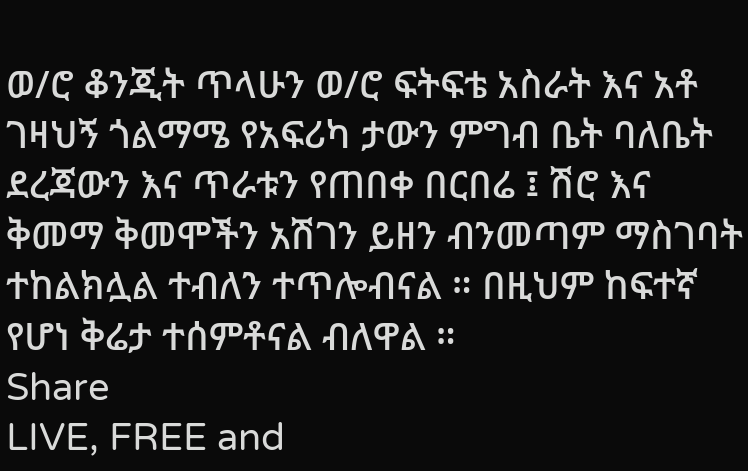ወ/ሮ ቆንጂት ጥላሁን ወ/ሮ ፍትፍቴ አስራት እና አቶ ገዛህኝ ጎልማሜ የአፍሪካ ታውን ምግብ ቤት ባለቤት ደረጃውን እና ጥራቱን የጠበቀ በርበሬ ፤ ሽሮ እና ቅመማ ቅመሞችን አሽገን ይዘን ብንመጣም ማስገባት ተከልክሏል ተብለን ተጥሎብናል ። በዚህም ከፍተኛ የሆነ ቅሬታ ተሰምቶናል ብለዋል ።
Share
LIVE, FREE and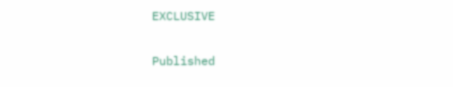EXCLUSIVE

Published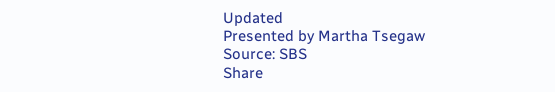Updated
Presented by Martha Tsegaw
Source: SBS
Share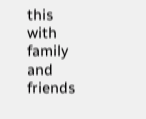this with family and friends